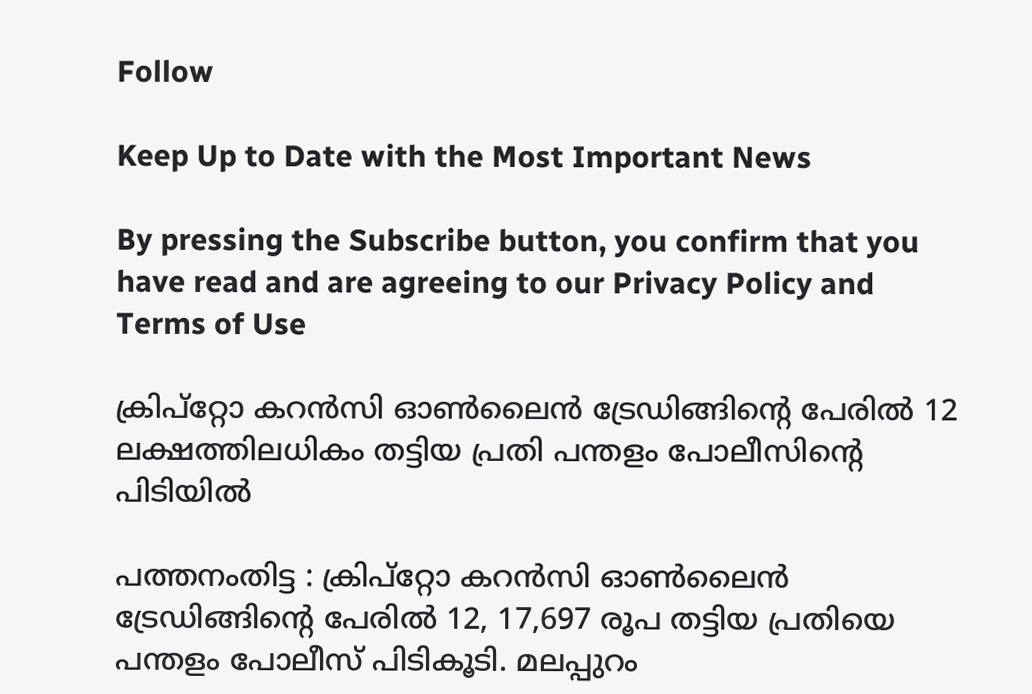Follow

Keep Up to Date with the Most Important News

By pressing the Subscribe button, you confirm that you have read and are agreeing to our Privacy Policy and Terms of Use

ക്രിപ്റ്റോ കറൻസി ഓൺലൈൻ ട്രേഡിങ്ങിന്റെ പേരിൽ 12 ലക്ഷത്തിലധികം തട്ടിയ പ്രതി പന്തളം പോലീസിന്റെ പിടിയിൽ

പത്തനംതിട്ട : ക്രിപ്റ്റോ കറൻസി ഓൺലൈൻ ട്രേഡിങ്ങിന്റെ പേരിൽ 12, 17,697 രൂപ തട്ടിയ പ്രതിയെ പന്തളം പോലീസ് പിടികൂടി. മലപ്പുറം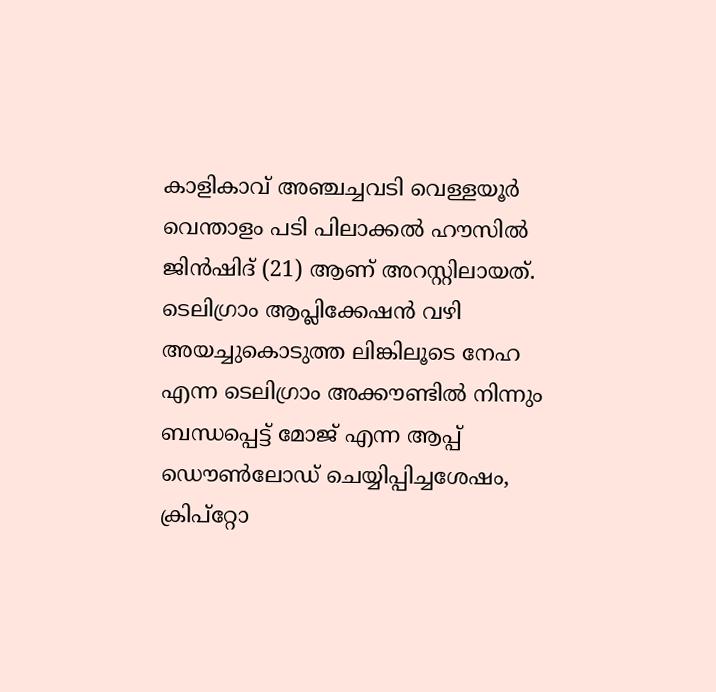കാളികാവ് അഞ്ചച്ചവടി വെള്ളയൂർ വെന്താളം പടി പിലാക്കൽ ഹൗസിൽ ജിൻഷിദ് (21) ആണ് അറസ്റ്റിലായത്.
ടെലിഗ്രാം ആപ്ലിക്കേഷൻ വഴി അയച്ചുകൊടുത്ത ലിങ്കിലൂടെ നേഹ എന്ന ടെലിഗ്രാം അക്കൗണ്ടിൽ നിന്നും ബന്ധപ്പെട്ട് മോജ് എന്ന ആപ്പ് ഡൌൺലോഡ് ചെയ്യിപ്പിച്ചശേഷം, ക്രിപ്റ്റോ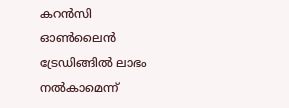കറൻസി ഓൺലൈൻ ട്രേഡിങ്ങിൽ ലാഭം നൽകാമെന്ന്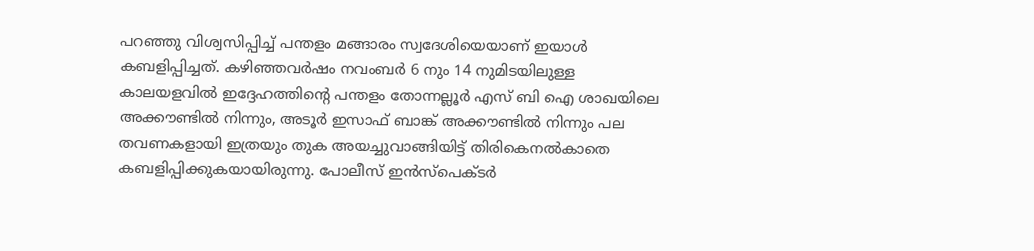പറഞ്ഞു വിശ്വസിപ്പിച്ച് പന്തളം മങ്ങാരം സ്വദേശിയെയാണ് ഇയാൾ കബളിപ്പിച്ചത്. കഴിഞ്ഞവർഷം നവംബർ 6 നും 14 നുമിടയിലുള്ള കാലയളവിൽ ഇദ്ദേഹത്തിന്റെ പന്തളം തോന്നല്ലൂർ എസ് ബി ഐ ശാഖയിലെ അക്കൗണ്ടിൽ നിന്നും, അടൂർ ഇസാഫ് ബാങ്ക് അക്കൗണ്ടിൽ നിന്നും പല തവണകളായി ഇത്രയും തുക അയച്ചുവാങ്ങിയിട്ട് തിരികെനൽകാതെ കബളിപ്പിക്കുകയായിരുന്നു. പോലീസ് ഇൻസ്‌പെക്ടർ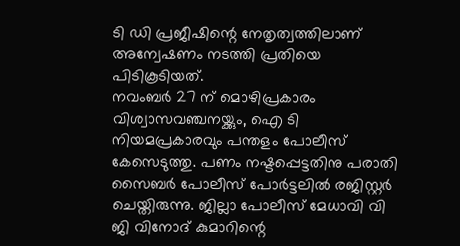ടി ഡി പ്രജീഷിന്റെ നേതൃത്വത്തിലാണ് അന്വേഷണം നടത്തി പ്രതിയെ പിടികൂടിയത്.
നവംബർ 27 ന് മൊഴിപ്രകാരം വിശ്വാസവഞ്ചനയ്ക്കും, ഐ ടി നിയമപ്രകാരവും പന്തളം പോലീസ് കേസെടുത്തു. പണം നഷ്ടപ്പെട്ടതിനു പരാതി സൈബർ പോലീസ് പോർട്ടലിൽ രജിസ്റ്റർ ചെയ്തിരുന്നു. ജില്ലാ പോലീസ് മേധാവി വി ജി വിനോദ് കുമാറിന്റെ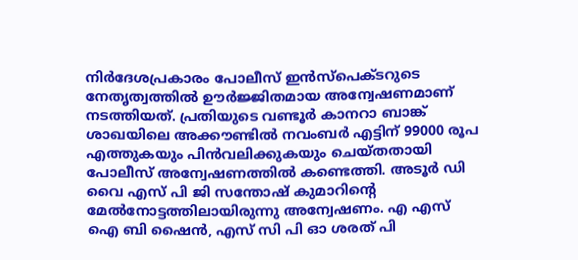നിർദേശപ്രകാരം പോലീസ് ഇൻസ്‌പെക്ടറുടെ നേതൃത്വത്തിൽ ഊർജ്ജിതമായ അന്വേഷണമാണ് നടത്തിയത്. പ്രതിയുടെ വണ്ടൂർ കാനറാ ബാങ്ക് ശാഖയിലെ അക്കൗണ്ടിൽ നവംബർ എട്ടിന് 99000 രൂപ എത്തുകയും പിൻവലിക്കുകയും ചെയ്തതായി പോലീസ് അന്വേഷണത്തിൽ കണ്ടെത്തി. അടൂർ ഡി വൈ എസ് പി ജി സന്തോഷ് കുമാറിന്റെ മേൽനോട്ടത്തിലായിരുന്നു അന്വേഷണം. എ എസ് ഐ ബി ഷൈൻ, എസ് സി പി ഓ ശരത് പി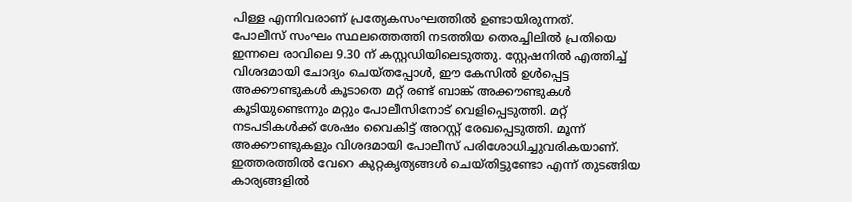പിള്ള എന്നിവരാണ് പ്രത്യേകസംഘത്തിൽ ഉണ്ടായിരുന്നത്.
പോലീസ് സംഘം സ്ഥലത്തെത്തി നടത്തിയ തെരച്ചിലിൽ പ്രതിയെ ഇന്നലെ രാവിലെ 9.30 ന് കസ്റ്റഡിയിലെടുത്തു. സ്റ്റേഷനിൽ എത്തിച്ച് വിശദമായി ചോദ്യം ചെയ്തപ്പോൾ, ഈ കേസിൽ ഉൾപ്പെട്ട അക്കൗണ്ടുകൾ കൂടാതെ മറ്റ് രണ്ട് ബാങ്ക് അക്കൗണ്ടുകൾ കൂടിയുണ്ടെന്നും മറ്റും പോലീസിനോട് വെളിപ്പെടുത്തി. മറ്റ് നടപടികൾക്ക് ശേഷം വൈകിട്ട് അറസ്റ്റ് രേഖപ്പെടുത്തി. മൂന്ന് അക്കൗണ്ടുകളും വിശദമായി പോലീസ് പരിശോധിച്ചുവരികയാണ്. ഇത്തരത്തിൽ വേറെ കുറ്റകൃത്യങ്ങൾ ചെയ്തിട്ടുണ്ടോ എന്ന് തുടങ്ങിയ കാര്യങ്ങളിൽ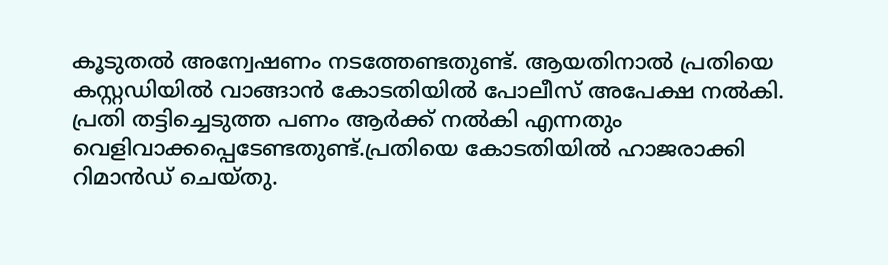കൂടുതൽ അന്വേഷണം നടത്തേണ്ടതുണ്ട്. ആയതിനാൽ പ്രതിയെ കസ്റ്റഡിയിൽ വാങ്ങാൻ കോടതിയിൽ പോലീസ് അപേക്ഷ നൽകി. പ്രതി തട്ടിച്ചെടുത്ത പണം ആർക്ക് നൽകി എന്നതും വെളിവാക്കപ്പെടേണ്ടതുണ്ട്.പ്രതിയെ കോടതിയിൽ ഹാജരാക്കി റിമാൻഡ് ചെയ്തു.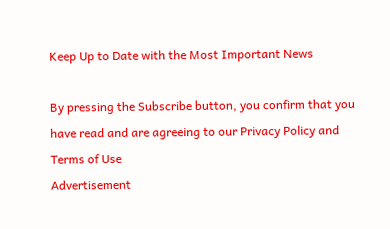Keep Up to Date with the Most Important News

By pressing the Subscribe button, you confirm that you have read and are agreeing to our Privacy Policy and Terms of Use
Advertisement